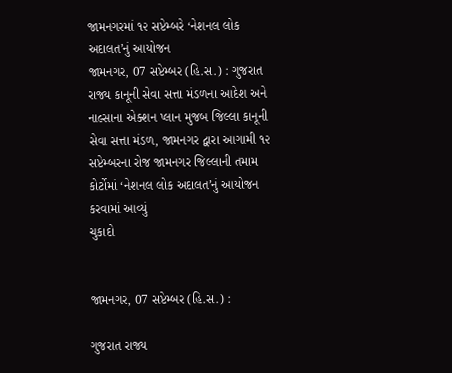જામનગરમાં ૧૨ સપ્ટેમ્બરે ‘નેશનલ લોક અદાલત’નું આયોજન
જામનગર, 07 સપ્ટેમ્બર (હિ.સ.) : ગુજરાત રાજ્ય કાનૂની સેવા સત્તા મંડળના આદેશ અને નાલ્સાના એક્શન પ્લાન મુજબ જિલ્લા કાનૂની સેવા સત્તા મંડળ, જામનગર દ્વારા આગામી ૧૨ સપ્ટેમ્બરના રોજ જામનગર જિલ્લાની તમામ કોર્ટોમાં ‘નેશનલ લોક અદાલત’નું આયોજન કરવામાં આવ્યું
ચુકાદો


જામનગર, 07 સપ્ટેમ્બર (હિ.સ.) :

ગુજરાત રાજ્ય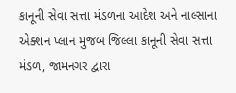કાનૂની સેવા સત્તા મંડળના આદેશ અને નાલ્સાના એક્શન પ્લાન મુજબ જિલ્લા કાનૂની સેવા સત્તા મંડળ, જામનગર દ્વારા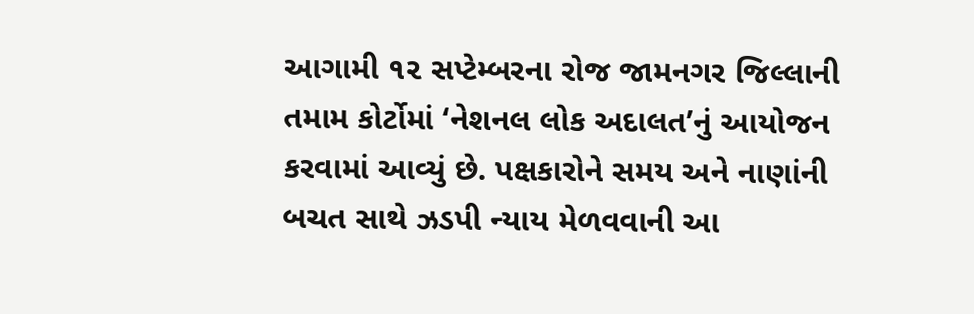આગામી ૧૨ સપ્ટેમ્બરના રોજ જામનગર જિલ્લાની તમામ કોર્ટોમાં ‘નેશનલ લોક અદાલત’નું આયોજન કરવામાં આવ્યું છે. પક્ષકારોને સમય અને નાણાંની બચત સાથે ઝડપી ન્યાય મેળવવાની આ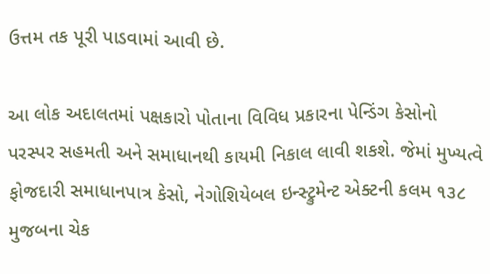ઉત્તમ તક પૂરી પાડવામાં આવી છે.

આ લોક અદાલતમાં પક્ષકારો પોતાના વિવિધ પ્રકારના પેન્ડિંગ કેસોનો પરસ્પર સહમતી અને સમાધાનથી કાયમી નિકાલ લાવી શકશે. જેમાં મુખ્યત્વે ફોજદારી સમાધાનપાત્ર કેસો, નેગોશિયેબલ ઇન્સ્ટ્રુમેન્ટ એક્ટની કલમ ૧૩૮ મુજબના ચેક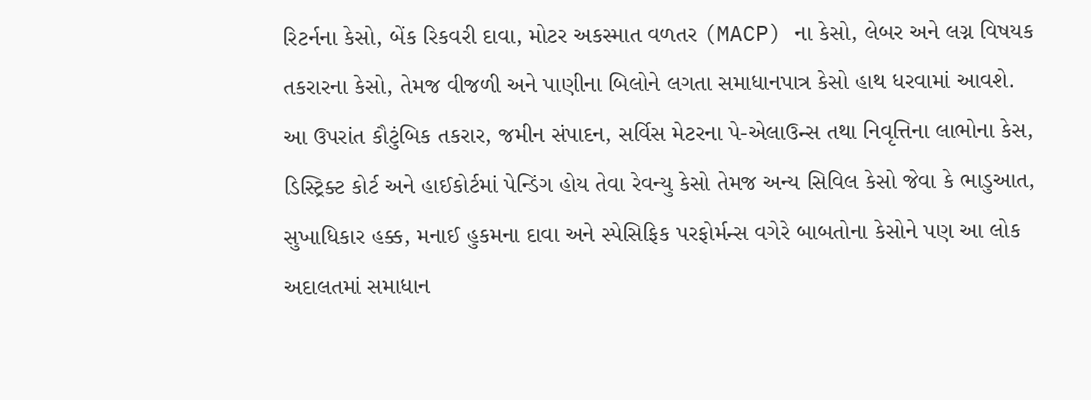રિટર્નના કેસો, બેંક રિકવરી દાવા, મોટર અકસ્માત વળતર (MACP) ના કેસો, લેબર અને લગ્ન વિષયક તકરારના કેસો, તેમજ વીજળી અને પાણીના બિલોને લગતા સમાધાનપાત્ર કેસો હાથ ધરવામાં આવશે. આ ઉપરાંત કૌટુંબિક તકરાર, જમીન સંપાદન, સર્વિસ મેટરના પે-એલાઉન્સ તથા નિવૃત્તિના લાભોના કેસ, ડિસ્ટ્રિક્ટ કોર્ટ અને હાઈકોર્ટમાં પેન્ડિંગ હોય તેવા રેવન્યુ કેસો તેમજ અન્ય સિવિલ કેસો જેવા કે ભાડુઆત, સુખાધિકાર હક્ક, મનાઈ હુકમના દાવા અને સ્પેસિફિક પરફોર્મન્સ વગેરે બાબતોના કેસોને પણ આ લોક અદાલતમાં સમાધાન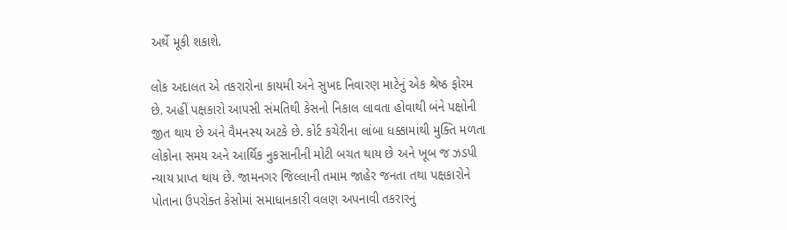અર્થે મૂકી શકાશે.

લોક અદાલત એ તકરારોના કાયમી અને સુખદ નિવારણ માટેનું એક શ્રેષ્ઠ ફોરમ છે. અહીં પક્ષકારો આપસી સંમતિથી કેસનો નિકાલ લાવતા હોવાથી બંને પક્ષોની જીત થાય છે અને વૈમનસ્ય અટકે છે. કોર્ટ કચેરીના લાંબા ધક્કામાંથી મુક્તિ મળતા લોકોના સમય અને આર્થિક નુકસાનીની મોટી બચત થાય છે અને ખૂબ જ ઝડપી ન્યાય પ્રાપ્ત થાય છે. જામનગર જિલ્લાની તમામ જાહેર જનતા તથા પક્ષકારોને પોતાના ઉપરોક્ત કેસોમાં સમાધાનકારી વલણ અપનાવી તકરારનું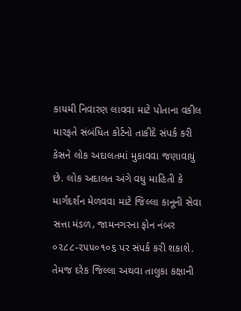કાયમી નિવારણ લાવવા માટે પોતાના વકીલ મારફતે સંબંધિત કોર્ટનો તાકીદે સંપર્ક કરી કેસને લોક અદાલતમાં મુકાવવા જણાવાયું છે. લોક અદાલત અંગે વધુ માહિતી કે માર્ગદર્શન મેળવવા માટે જિલ્લા કાનૂની સેવા સત્તા મંડળ, જામનગરના ફોન નંબર ૦૨૮૮-૨૫૫૦૧૦૬ પર સંપર્ક કરી શકાશે. તેમજ દરેક જિલ્લા અથવા તાલુકા કક્ષાની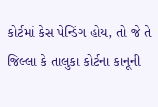કોર્ટમાં કેસ પેન્ડિંગ હોય, તો જે તે જિલ્લા કે તાલુકા કોર્ટના કાનૂની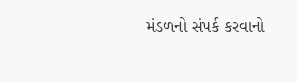મંડળનો સંપર્ક કરવાનો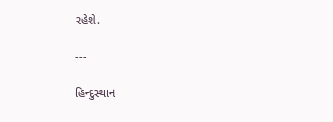રહેશે.

---

હિન્દુસ્થાન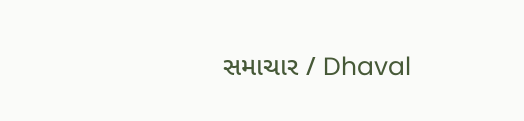સમાચાર / Dhaval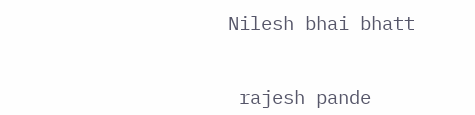Nilesh bhai bhatt


 rajesh pande